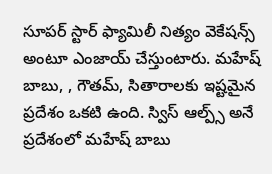సూపర్ స్టార్ ఫ్యామిలీ నిత్యం వెకేషన్స్ అంటూ ఎంజాయ్ చేస్తుంటారు. మహేష్ బాబు, , గౌతమ్, సితారాలకు ఇష్టమైన ప్రదేశం ఒకటి ఉంది. స్విస్ ఆల్ప్స్ అనే ప్రదేశంలో మహేష్ బాబు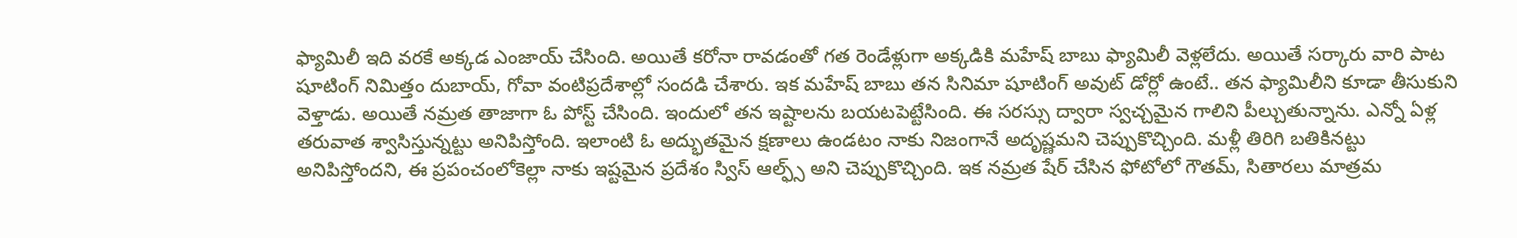ఫ్యామిలీ ఇది వరకే అక్కడ ఎంజాయ్ చేసింది. అయితే కరోనా రావడంతో గత రెండేళ్లుగా అక్కడికి మహేష్ బాబు ఫ్యామిలీ వెళ్లలేదు. అయితే సర్కారు వారి పాట షూటింగ్ నిమిత్తం దుబాయ్, గోవా వంటిప్రదేశాల్లో సందడి చేశారు. ఇక మహేష్ బాబు తన సినిమా షూటింగ్ అవుట్ డోర్లో ఉంటే.. తన ఫ్యామిలీని కూడా తీసుకుని వెళ్తాడు. అయితే నమ్రత తాజాగా ఓ పోస్ట్ చేసింది. ఇందులో తన ఇష్టాలను బయటపెట్టేసింది. ఈ సరస్సు ద్వారా స్వచ్చమైన గాలిని పీల్చుతున్నాను. ఎన్నో ఏళ్ల తరువాత శ్వాసిస్తున్నట్టు అనిపిస్తోంది. ఇలాంటి ఓ అద్భుతమైన క్షణాలు ఉండటం నాకు నిజంగానే అదృష్ణమని చెప్పుకొచ్చింది. మళ్లీ తిరిగి బతికినట్టు అనిపిస్తోందని, ఈ ప్రపంచంలోకెల్లా నాకు ఇష్టమైన ప్రదేశం స్విస్ ఆల్ఫ్స్ అని చెప్పుకొచ్చింది. ఇక నమ్రత షేర్ చేసిన ఫోటోలో గౌతమ్, సితారలు మాత్రమ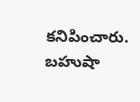కనిపించారు. బహుషా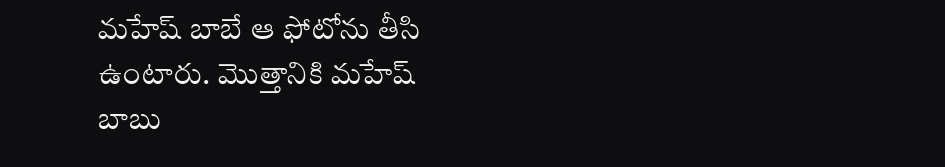మహేష్ బాబే ఆ ఫోటోను తీసి ఉంటారు. మొత్తానికి మహేష్ బాబు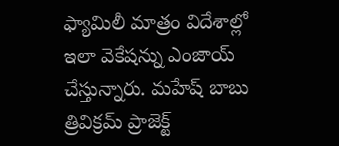ఫ్యామిలీ మాత్రం విదేశాల్లో ఇలా వెకేషన్ను ఎంజాయ్ చేస్తున్నారు. మహేష్ బాబు త్రివిక్రమ్ ప్రాజెక్ట్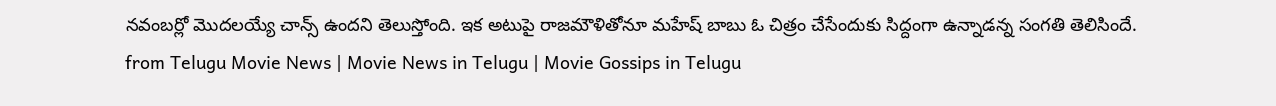నవంబర్లో మొదలయ్యే చాన్స్ ఉందని తెలుస్తోంది. ఇక అటుపై రాజమౌళితోనూ మహేష్ బాబు ఓ చిత్రం చేసేందుకు సిద్దంగా ఉన్నాడన్న సంగతి తెలిసిందే.
from Telugu Movie News | Movie News in Telugu | Movie Gossips in Telugu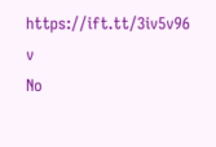https://ift.tt/3iv5v96
v
No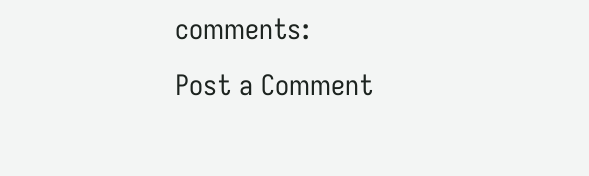comments:
Post a Comment